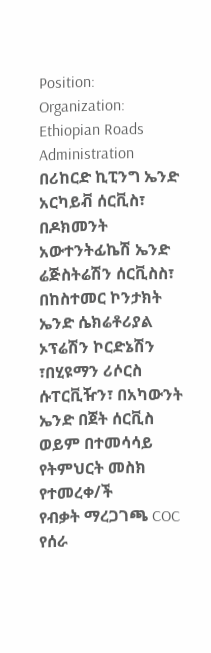Position:
Organization: Ethiopian Roads Administration
በሪከርድ ኪፒንግ ኤንድ አርካይቭ ሰርቪስ፣ በዶክመንት አውተንትፊኬሽ ኤንድ ሬጅስትሬሽን ሰርቪስስ፣ በከስተመር ኮንታክት ኤንድ ሴክሬቶሪያል ኦፕሬሽን ኮርድኔሽን ፣በሂዩማን ሪሶርስ ሱፐርቪዥን፣ በአካውንት ኤንድ በጀት ሰርቪስ ወይም በተመሳሳይ የትምህርት መስክ የተመረቀ/ች
የብቃት ማረጋገጫ COC
የሰራ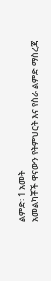ልምድ፡ 1 አመት
አመልካቾች ዋናውን የትምህርት እና የስራ ልምድ ማስረጃ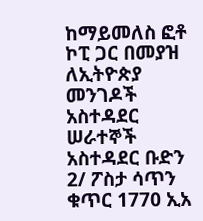ከማይመለስ ፎቶ ኮፒ ጋር በመያዝ ለኢትዮጵያ መንገዶች አስተዳደር ሠራተኞች አስተዳደር ቡድን 2/ ፖስታ ሳጥን ቁጥር 1770 ኢአ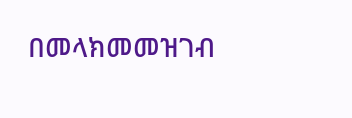በመላክመመዝገብ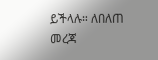ይችላሉ። ለበለጠ መረጃ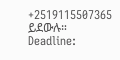+2519115507365 ይደውሉ።
Deadline: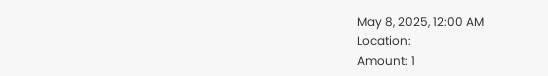May 8, 2025, 12:00 AM
Location:
Amount: 1